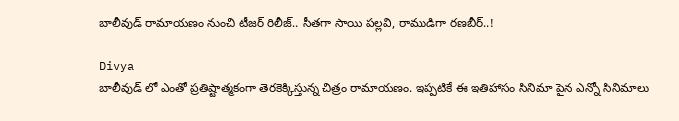బాలీవుడ్ రామాయణం నుంచి టీజర్ రిలీజ్.. సీతగా సాయి పల్లవి, రాముడిగా రణబీర్..!

Divya
బాలీవుడ్ లో ఎంతో ప్రతిష్టాత్మకంగా తెరకెక్కిస్తున్న చిత్రం రామాయణం. ఇప్పటికే ఈ ఇతిహాసం సినిమా పైన ఎన్నో సినిమాలు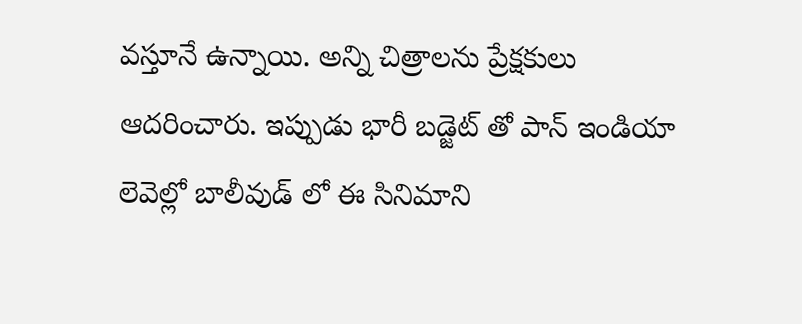వస్తూనే ఉన్నాయి. అన్ని చిత్రాలను ప్రేక్షకులు ఆదరించారు. ఇప్పుడు భారీ బడ్జెట్ తో పాన్ ఇండియా లెవెల్లో బాలీవుడ్ లో ఈ సినిమాని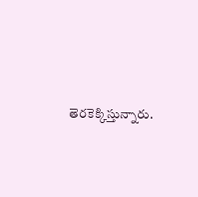తెరకెక్కిస్తున్నారు.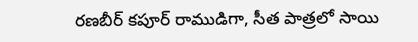రణబీర్ కపూర్ రాముడిగా, సీత పాత్రలో సాయి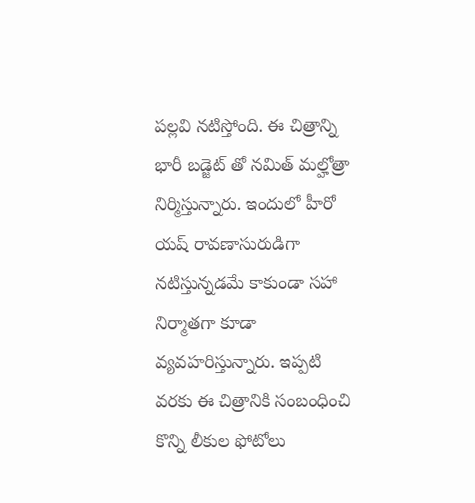పల్లవి నటిస్తోంది. ఈ చిత్రాన్ని భారీ బడ్జెట్ తో నమిత్ మల్హోత్రా నిర్మిస్తున్నారు. ఇందులో హీరో యష్ రావణాసురుడిగా నటిస్తున్నడమే కాకుండా సహా నిర్మాతగా కూడా వ్యవహరిస్తున్నారు. ఇప్పటి వరకు ఈ చిత్రానికి సంబంధించి కొన్ని లీకుల ఫోటోలు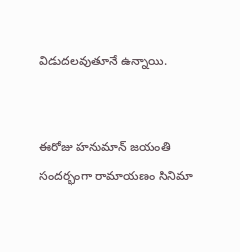విడుదలవుతూనే ఉన్నాయి.


ఈరోజు హనుమాన్ జయంతి సందర్భంగా రామాయణం సినిమా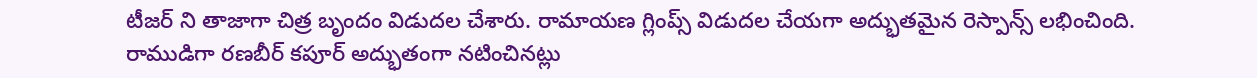టీజర్ ని తాజాగా చిత్ర బృందం విడుదల చేశారు. రామాయణ గ్లింప్స్ విడుదల చేయగా అద్భుతమైన రెస్పాన్స్ లభించింది. రాముడిగా రణబీర్ కపూర్ అద్భుతంగా నటించినట్లు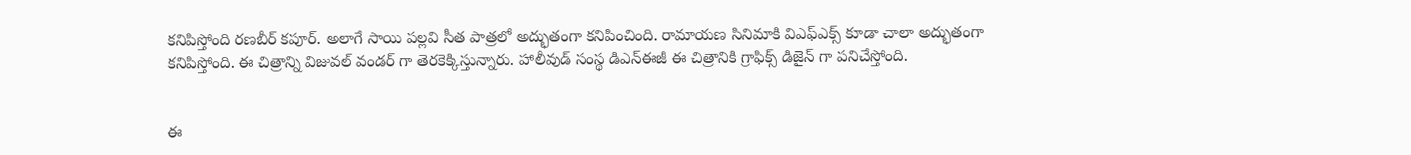కనిపిస్తోంది రణబీర్ కపూర్. అలాగే సాయి పల్లవి సీత పాత్రలో అద్భుతంగా కనిపించింది. రామాయణ సినిమాకి విఎఫ్ఎక్స్ కూడా చాలా అద్భుతంగా కనిపిస్తోంది. ఈ చిత్రాన్ని విజువల్ వండర్ గా తెరకెక్కిస్తున్నారు. హాలీవుడ్ సంస్థ డిఎన్ఈజీ ఈ చిత్రానికి గ్రాఫిక్స్ డిజైన్ గా పనిచేస్తోంది.


ఈ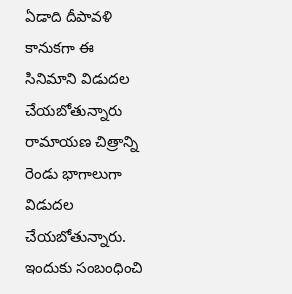ఏడాది దీపావళి కానుకగా ఈ సినిమాని విడుదల చేయబోతున్నారు  రామాయణ చిత్రాన్ని రెండు భాగాలుగా విడుదల చేయబోతున్నారు. ఇందుకు సంబంధించి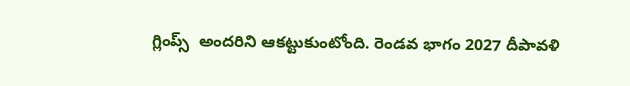గ్లింప్స్  అందరిని ఆకట్టుకుంటోంది. రెండవ భాగం 2027 దీపావళి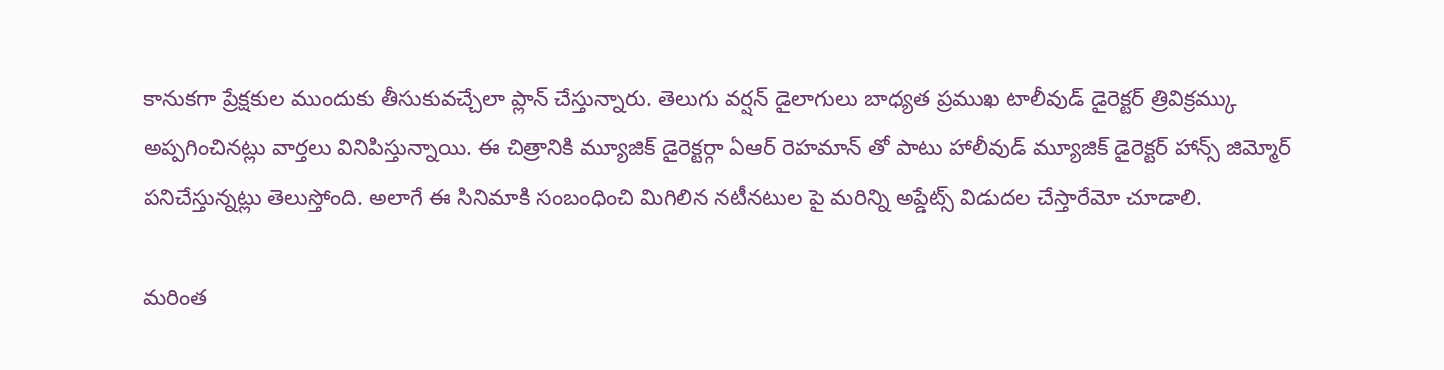కానుకగా ప్రేక్షకుల ముందుకు తీసుకువచ్చేలా ప్లాన్ చేస్తున్నారు. తెలుగు వర్షన్ డైలాగులు బాధ్యత ప్రముఖ టాలీవుడ్ డైరెక్టర్ త్రివిక్రమ్కు అప్పగించినట్లు వార్తలు వినిపిస్తున్నాయి. ఈ చిత్రానికి మ్యూజిక్ డైరెక్టర్గా ఏఆర్ రెహమాన్ తో పాటు హాలీవుడ్ మ్యూజిక్ డైరెక్టర్ హాన్స్ జిమ్మోర్ పనిచేస్తున్నట్లు తెలుస్తోంది. అలాగే ఈ సినిమాకి సంబంధించి మిగిలిన నటీనటుల పై మరిన్ని అప్డేట్స్ విడుదల చేస్తారేమో చూడాలి.

మరింత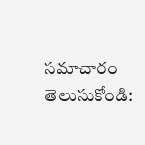సమాచారం తెలుసుకోండి: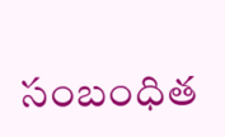సంబంధిత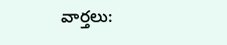వార్తలు: